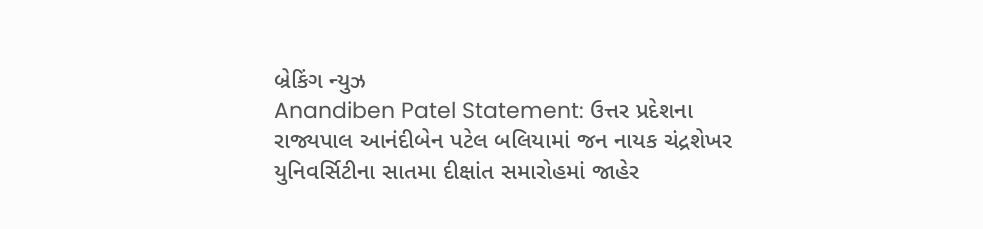બ્રેકિંગ ન્યુઝ
Anandiben Patel Statement: ઉત્તર પ્રદેશના રાજ્યપાલ આનંદીબેન પટેલ બલિયામાં જન નાયક ચંદ્રશેખર યુનિવર્સિટીના સાતમા દીક્ષાંત સમારોહમાં જાહેર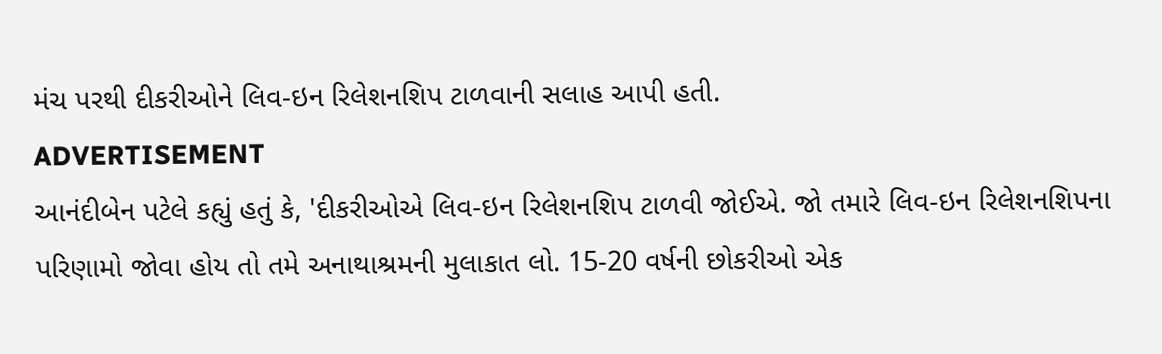મંચ પરથી દીકરીઓને લિવ-ઇન રિલેશનશિપ ટાળવાની સલાહ આપી હતી.
ADVERTISEMENT
આનંદીબેન પટેલે કહ્યું હતું કે, 'દીકરીઓએ લિવ-ઇન રિલેશનશિપ ટાળવી જોઈએ. જો તમારે લિવ-ઇન રિલેશનશિપના પરિણામો જોવા હોય તો તમે અનાથાશ્રમની મુલાકાત લો. 15-20 વર્ષની છોકરીઓ એક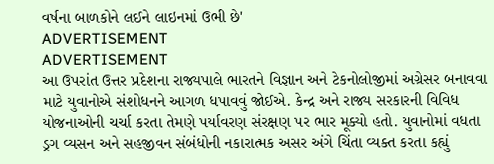વર્ષના બાળકોને લઈને લાઇનમાં ઉભી છે'
ADVERTISEMENT
ADVERTISEMENT
આ ઉપરાંત ઉત્તર પ્રદેશના રાજ્યપાલે ભારતને વિજ્ઞાન અને ટેકનોલોજીમાં અગ્રેસર બનાવવા માટે યુવાનોએ સંશોધનને આગળ ધપાવવું જોઈએ. કેન્દ્ર અને રાજ્ય સરકારની વિવિધ યોજનાઓની ચર્ચા કરતા તેમણે પર્યાવરણ સંરક્ષણ પર ભાર મૂક્યો હતો. યુવાનોમાં વધતા ડ્રગ વ્યસન અને સહજીવન સંબંધોની નકારાત્મક અસર અંગે ચિંતા વ્યક્ત કરતા કહ્યું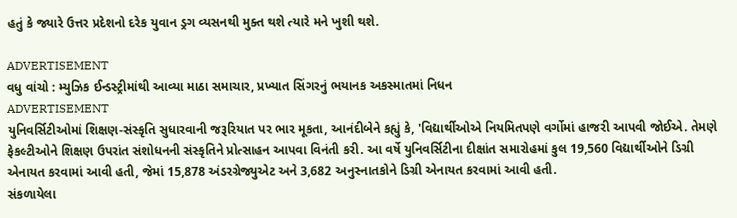હતું કે જ્યારે ઉત્તર પ્રદેશનો દરેક યુવાન ડ્રગ વ્યસનથી મુક્ત થશે ત્યારે મને ખુશી થશે.

ADVERTISEMENT
વધુ વાંચો : મ્યુઝિક ઈન્ડસ્ટ્રીમાંથી આવ્યા માઠા સમાચાર, પ્રખ્યાત સિંગરનું ભયાનક અકસ્માતમાં નિધન
ADVERTISEMENT
યુનિવર્સિટીઓમાં શિક્ષણ-સંસ્કૃતિ સુધારવાની જરૂરિયાત પર ભાર મૂકતા, આનંદીબેને કહ્યું કે, 'વિદ્યાર્થીઓએ નિયમિતપણે વર્ગોમાં હાજરી આપવી જોઈએ. તેમણે ફેકલ્ટીઓને શિક્ષણ ઉપરાંત સંશોધનની સંસ્કૃતિને પ્રોત્સાહન આપવા વિનંતી કરી. આ વર્ષે યુનિવર્સિટીના દીક્ષાંત સમારોહમાં કુલ 19,560 વિદ્યાર્થીઓને ડિગ્રી એનાયત કરવામાં આવી હતી, જેમાં 15,878 અંડરગ્રેજ્યુએટ અને 3,682 અનુસ્નાતકોને ડિગ્રી એનાયત કરવામાં આવી હતી.
સંકળાયેલા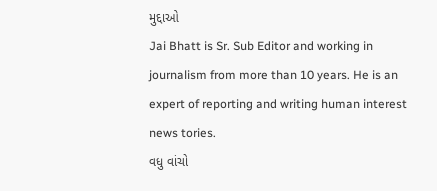મુદ્દાઓ
Jai Bhatt is Sr. Sub Editor and working in journalism from more than 10 years. He is an expert of reporting and writing human interest news tories.
વધુ વાંચો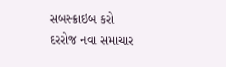સબસ્ક્રાઇબ કરો
દરરોજ નવા સમાચાર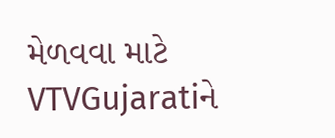મેળવવા માટે VTVGujaratiને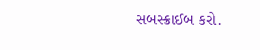સબસ્ક્રાઈબ કરો.